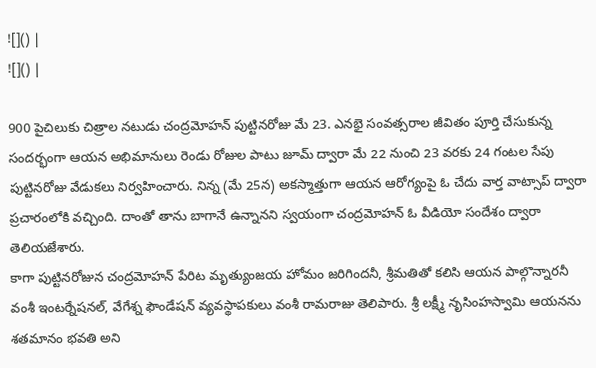![]() |
![]() |

900 పైచిలుకు చిత్రాల నటుడు చంద్రమోహన్ పుట్టినరోజు మే 23. ఎనభై సంవత్సరాల జీవితం పూర్తి చేసుకున్న సందర్భంగా ఆయన అభిమానులు రెండు రోజుల పాటు జూమ్ ద్వారా మే 22 నుంచి 23 వరకు 24 గంటల సేపు పుట్టినరోజు వేడుకలు నిర్వహించారు. నిన్న (మే 25న) అకస్మాత్తుగా ఆయన ఆరోగ్యంపై ఓ చేదు వార్త వాట్సాప్ ద్వారా ప్రచారంలోకి వచ్చింది. దాంతో తాను బాగానే ఉన్నానని స్వయంగా చంద్రమోహన్ ఓ వీడియో సందేశం ద్వారా తెలియజేశారు.
కాగా పుట్టినరోజున చంద్రమోహన్ పేరిట మృత్యుంజయ హోమం జరిగిందనీ, శ్రీమతితో కలిసి ఆయన పాల్గొన్నారనీ వంశీ ఇంటర్నేషనల్, వేగేశ్న ఫౌండేషన్ వ్యవస్థాపకులు వంశీ రామరాజు తెలిపారు. శ్రీ లక్ష్మీ నృసింహస్వామి ఆయనను శతమానం భవతి అని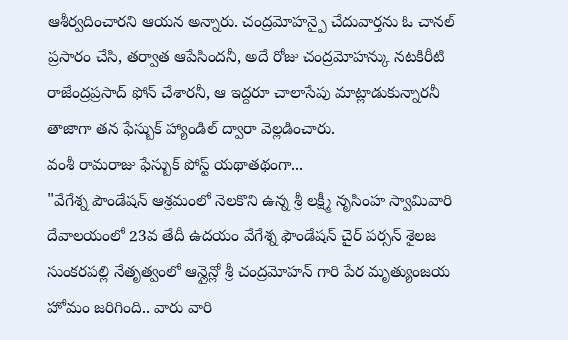ఆశీర్వదించారని ఆయన అన్నారు. చంద్రమోహన్పై చేదువార్తను ఓ చానల్ ప్రసారం చేసి, తర్వాత ఆపేసిందనీ, అదే రోజు చంద్రమోహన్కు నటకిరీటి రాజేంద్రప్రసాద్ ఫోన్ చేశారనీ, ఆ ఇద్దరూ చాలాసేపు మాట్లాడుకున్నారనీ తాజాగా తన ఫేస్బుక్ హ్యాండిల్ ద్వారా వెల్లడించారు.
వంశీ రామరాజు ఫేస్బుక్ పోస్ట్ యథాతథంగా...
"వేగేశ్న పౌండేషన్ ఆశ్రమంలో నెలకొని ఉన్న శ్రీ లక్ష్మీ నృసింహ స్వామివారి దేవాలయంలో 23వ తేదీ ఉదయం వేగేశ్న ఫౌండేషన్ చైర్ పర్సన్ శైలజ సుంకరపల్లి నేతృత్వంలో ఆన్లైన్లో శ్రీ చంద్రమోహన్ గారి పేర మృత్యుంజయ హోమం జరిగింది.. వారు వారి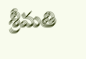శ్రీమతి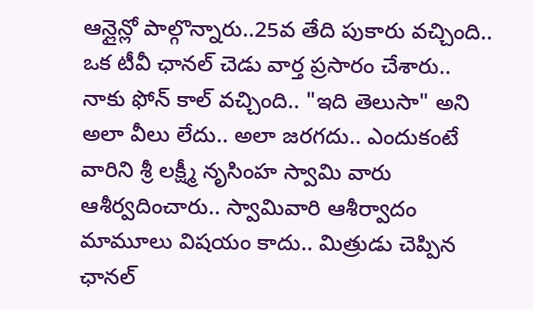ఆన్లైన్లో పాల్గొన్నారు..25వ తేది పుకారు వచ్చింది.. ఒక టీవీ ఛానల్ చెడు వార్త ప్రసారం చేశారు.. నాకు ఫోన్ కాల్ వచ్చింది.. "ఇది తెలుసా" అని అలా వీలు లేదు.. అలా జరగదు.. ఎందుకంటే వారిని శ్రీ లక్ష్మీ నృసింహ స్వామి వారు ఆశీర్వదించారు.. స్వామివారి ఆశీర్వాదం మామూలు విషయం కాదు.. మిత్రుడు చెప్పిన ఛానల్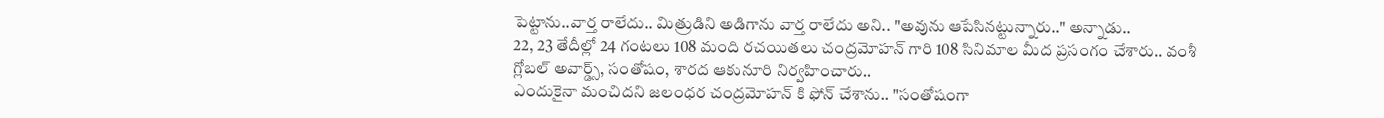పెట్టాను..వార్త రాలేదు.. మిత్రుడిని అడిగాను వార్త రాలేదు అని.. "అవును ఆపేసినట్టున్నారు.." అన్నాడు..
22, 23 తేదీల్లో 24 గంటలు 108 మంది రచయితలు చంద్రమోహన్ గారి 108 సినిమాల మీద ప్రసంగం చేశారు.. వంశీ గ్లోబల్ అవార్డ్స్, సంతోషం, శారద ఆకునూరి నిర్వహించారు..
ఎందుకైనా మంచిదని జలంధర చంద్రమోహన్ కి ఫోన్ చేశాను.. "సంతోషంగా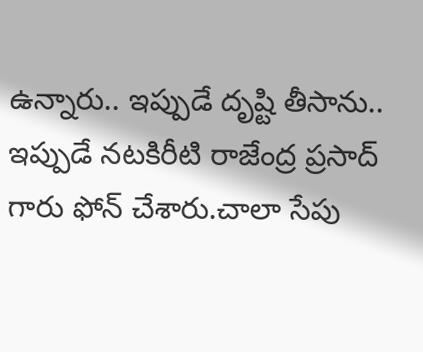ఉన్నారు.. ఇప్పుడే దృష్టి తీసాను.. ఇప్పుడే నటకిరీటి రాజేంద్ర ప్రసాద్ గారు ఫోన్ చేశారు.చాలా సేపు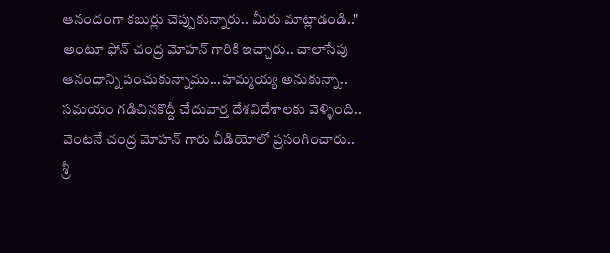ఆనందంగా కబుర్లు చెప్పుకున్నారు.. మీరు మాట్లాడండి.." అంటూ ఫోన్ చంద్ర మోహన్ గారికి ఇచ్చారు.. చాలాసేపు ఆనందాన్ని పంచుకున్నాము...హమ్మయ్య అనుకున్నా.. సమయం గడిచినకొద్దీ చేదువార్త దేశవిదేశాలకు వెళ్ళింది.. వెంటనే చంద్ర మోహన్ గారు వీడియోలో ప్రసంగించారు..
శ్రీ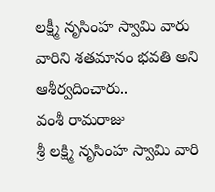లక్ష్మీ నృసింహ స్వామి వారు వారిని శతమానం భవతి అని ఆశీర్వదించారు..
వంశీ రామరాజు
శ్రీ లక్ష్మి నృసింహ స్వామి వారి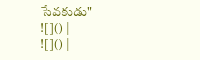సేవకుడు"
![]() |
![]() |